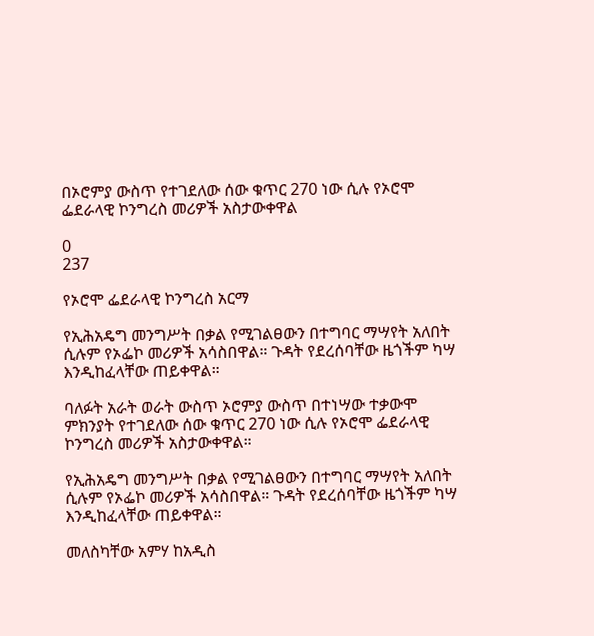በኦሮምያ ውስጥ የተገደለው ሰው ቁጥር 270 ነው ሲሉ የኦሮሞ ፌደራላዊ ኮንግረስ መሪዎች አስታውቀዋል

0
237

የኦሮሞ ፌደራላዊ ኮንግረስ አርማ

የኢሕአዴግ መንግሥት በቃል የሚገልፀውን በተግባር ማሣየት አለበት ሲሉም የኦፌኮ መሪዎች አሳስበዋል። ጉዳት የደረሰባቸው ዜጎችም ካሣ እንዲከፈላቸው ጠይቀዋል።

ባለፉት አራት ወራት ውስጥ ኦሮምያ ውስጥ በተነሣው ተቃውሞ ምክንያት የተገደለው ሰው ቁጥር 270 ነው ሲሉ የኦሮሞ ፌደራላዊ ኮንግረስ መሪዎች አስታውቀዋል።

የኢሕአዴግ መንግሥት በቃል የሚገልፀውን በተግባር ማሣየት አለበት ሲሉም የኦፌኮ መሪዎች አሳስበዋል። ጉዳት የደረሰባቸው ዜጎችም ካሣ እንዲከፈላቸው ጠይቀዋል።

መለስካቸው አምሃ ከአዲስ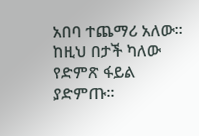አበባ ተጨማሪ አለው። ከዚህ በታች ካለው የድምጽ ፋይል ያድምጡ።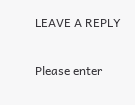LEAVE A REPLY

Please enter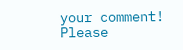your comment!
Please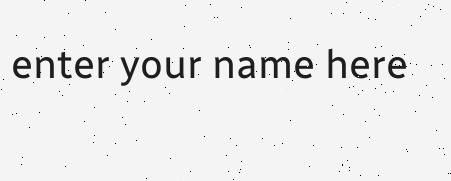enter your name here